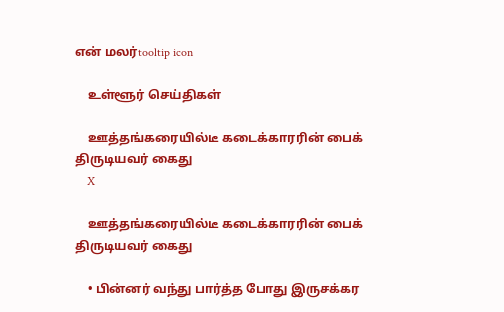என் மலர்tooltip icon

    உள்ளூர் செய்திகள்

    ஊத்தங்கரையில்டீ கடைக்காரரின் பைக் திருடியவர் கைது
    X

    ஊத்தங்கரையில்டீ கடைக்காரரின் பைக் திருடியவர் கைது

    • பின்னர் வந்து பார்த்த போது இருசக்கர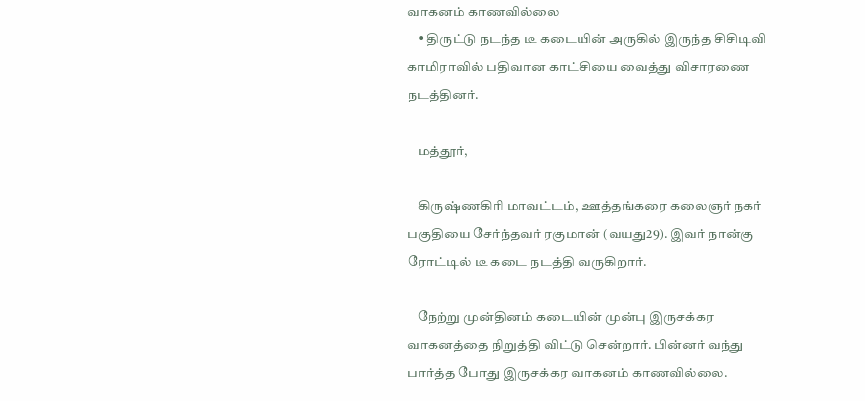வாகனம் காணவில்லை
    • திருட்டு நடந்த டீ கடையின் அருகில் இருந்த சிசிடிவி காமிராவில் பதிவான காட்சியை வைத்து விசாரணை நடத்தினர்.

    மத்தூர்,

    கிருஷ்ணகிரி மாவட்டம், ஊத்தங்கரை கலைஞர் நகர் பகுதியை சேர்ந்தவர் ரகுமான் (வயது29). இவர் நான்கு ரோட்டில் டீ கடை நடத்தி வருகிறார்.

    நேற்று முன்தினம் கடையின் முன்பு இருசக்கர வாகனத்தை நிறுத்தி விட்டு சென்றார். பின்னர் வந்து பார்த்த போது இருசக்கர வாகனம் காணவில்லை.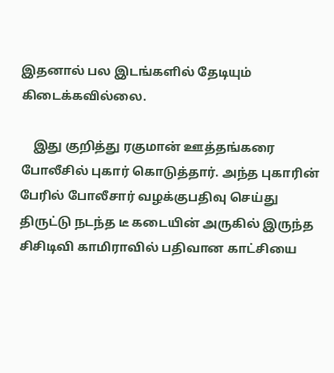இதனால் பல இடங்களில் தேடியும் கிடைக்கவில்லை.

    இது குறித்து ரகுமான் ஊத்தங்கரை போலீசில் புகார் கொடுத்தார். அந்த புகாரின் பேரில் போலீசார் வழக்குபதிவு செய்து திருட்டு நடந்த டீ கடையின் அருகில் இருந்த சிசிடிவி காமிராவில் பதிவான காட்சியை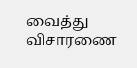வைத்து விசாரணை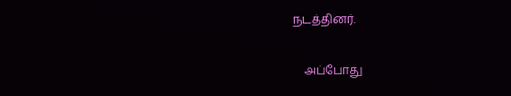நடத்தினர்.

    அப்போது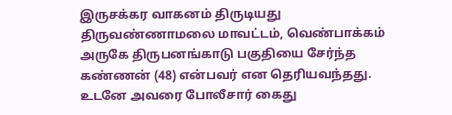இருசக்கர வாகனம் திருடியது திருவண்ணாமலை மாவட்டம், வெண்பாக்கம் அருகே திருபனங்காடு பகுதியை சேர்ந்த கண்ணன் (48) என்பவர் என தெரியவந்தது. உடனே அவரை போலீசார் கைது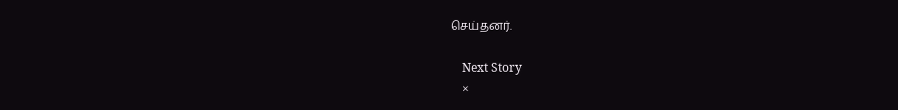செய்தனர்.

    Next Story
    ×